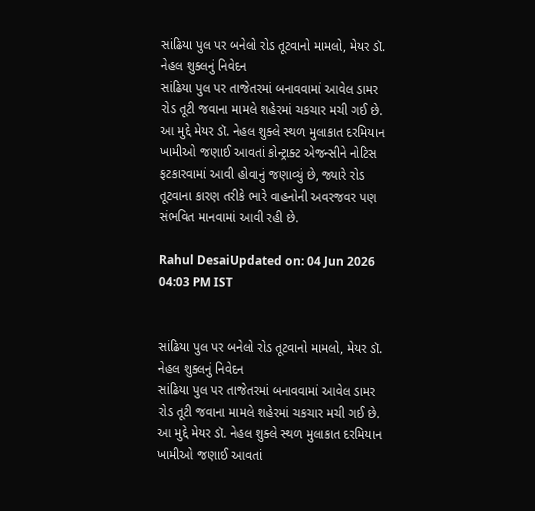સાંઢિયા પુલ પર બનેલો રોડ તૂટવાનો મામલો, મેયર ડૉ. નેહલ શુક્લનું નિવેદન
સાંઢિયા પુલ પર તાજેતરમાં બનાવવામાં આવેલ ડામર રોડ તૂટી જવાના મામલે શહેરમાં ચકચાર મચી ગઈ છે. આ મુદ્દે મેયર ડૉ. નેહલ શુક્લે સ્થળ મુલાકાત દરમિયાન ખામીઓ જણાઈ આવતાં કોન્ટ્રાક્ટ એજન્સીને નોટિસ ફટકારવામાં આવી હોવાનું જણાવ્યું છે, જ્યારે રોડ તૂટવાના કારણ તરીકે ભારે વાહનોની અવરજવર પણ સંભવિત માનવામાં આવી રહી છે.

Rahul DesaiUpdated on: 04 Jun 2026 04:03 PM IST


સાંઢિયા પુલ પર બનેલો રોડ તૂટવાનો મામલો, મેયર ડૉ. નેહલ શુક્લનું નિવેદન
સાંઢિયા પુલ પર તાજેતરમાં બનાવવામાં આવેલ ડામર રોડ તૂટી જવાના મામલે શહેરમાં ચકચાર મચી ગઈ છે. આ મુદ્દે મેયર ડૉ. નેહલ શુક્લે સ્થળ મુલાકાત દરમિયાન ખામીઓ જણાઈ આવતાં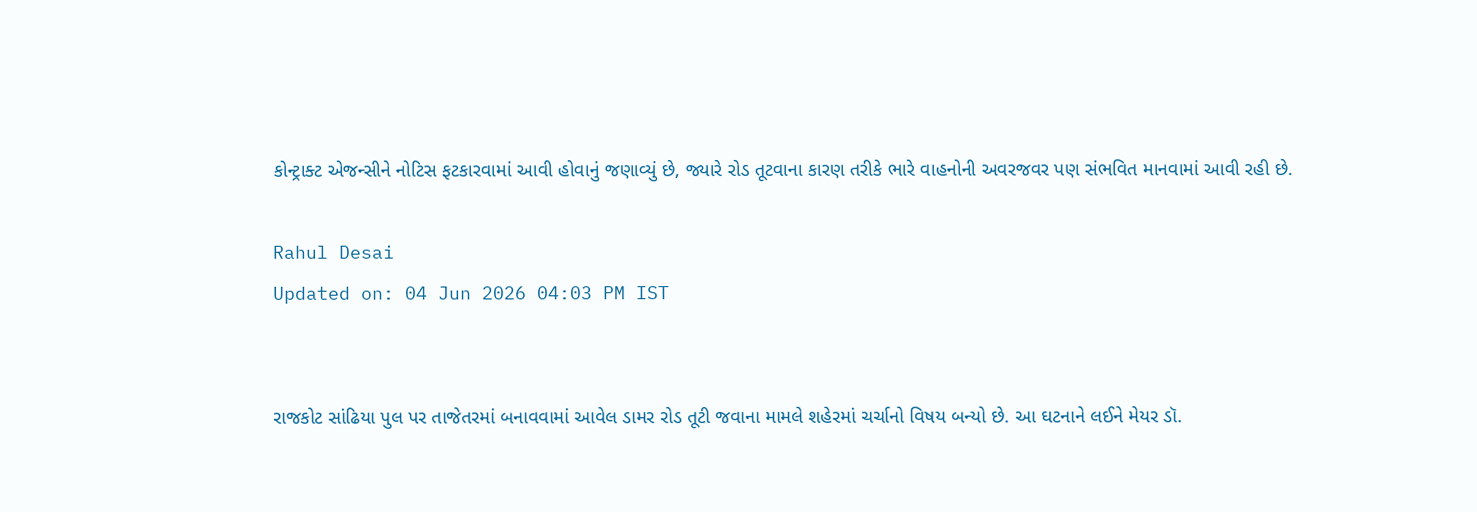કોન્ટ્રાક્ટ એજન્સીને નોટિસ ફટકારવામાં આવી હોવાનું જણાવ્યું છે, જ્યારે રોડ તૂટવાના કારણ તરીકે ભારે વાહનોની અવરજવર પણ સંભવિત માનવામાં આવી રહી છે.

Rahul Desai
Updated on: 04 Jun 2026 04:03 PM IST


રાજકોટ સાંઢિયા પુલ પર તાજેતરમાં બનાવવામાં આવેલ ડામર રોડ તૂટી જવાના મામલે શહેરમાં ચર્ચાનો વિષય બન્યો છે. આ ઘટનાને લઈને મેયર ડૉ.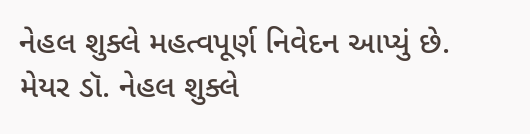નેહલ શુક્લે મહત્વપૂર્ણ નિવેદન આપ્યું છે.
મેયર ડૉ. નેહલ શુક્લે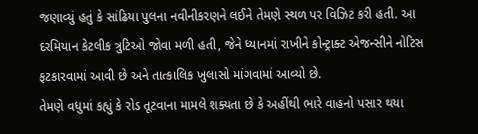જણાવ્યું હતું કે સાંઢિયા પુલના નવીનીકરણને લઈને તેમણે સ્થળ પર વિઝિટ કરી હતી. આ દરમિયાન કેટલીક ત્રુટિઓ જોવા મળી હતી, જેને ધ્યાનમાં રાખીને કોન્ટ્રાક્ટ એજન્સીને નોટિસ ફટકારવામાં આવી છે અને તાત્કાલિક ખુલાસો માંગવામાં આવ્યો છે.
તેમણે વધુમાં કહ્યું કે રોડ તૂટવાના મામલે શક્યતા છે કે અહીંથી ભારે વાહનો પસાર થયા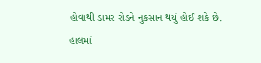હોવાથી ડામર રોડને નુકસાન થયું હોઈ શકે છે.
હાલમાં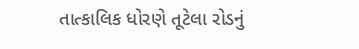તાત્કાલિક ધોરણે તૂટેલા રોડનું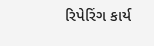રિપેરિંગ કાર્ય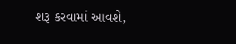શરૂ કરવામાં આવશે,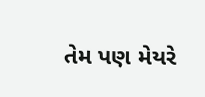તેમ પણ મેયરે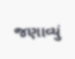જણાવ્યું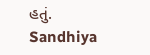હતું.
Sandhiya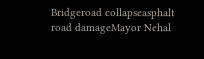Bridgeroad collapseasphalt road damageMayor Nehal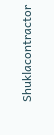Shuklacontractor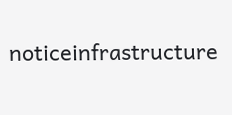noticeinfrastructure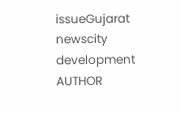issueGujarat newscity development
AUTHOR